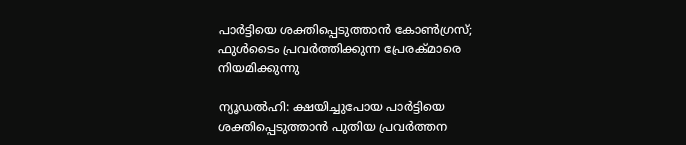പാര്‍ട്ടിയെ ശക്തിപ്പെടുത്താന്‍ കോണ്‍ഗ്രസ്; ഫുള്‍ടൈം പ്രവര്‍ത്തിക്കുന്ന പ്രേരക്മാരെ നിയമിക്കുന്നു

ന്യൂഡല്‍ഹി: ക്ഷയിച്ചുപോയ പാര്‍ട്ടിയെ ശക്തിപ്പെടുത്താന്‍ പുതിയ പ്രവര്‍ത്തന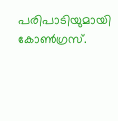പരിപാടിയുമായി കോണ്‍ഗ്രസ്.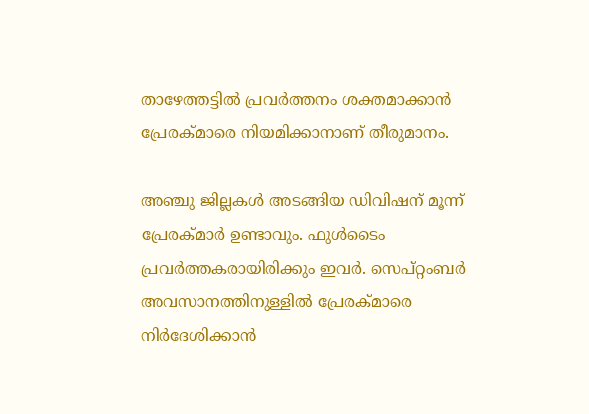താഴേത്തട്ടില്‍ പ്രവര്‍ത്തനം ശക്തമാക്കാന്‍ പ്രേരക്മാരെ നിയമിക്കാനാണ് തീരുമാനം.

അഞ്ചു ജില്ലകള്‍ അടങ്ങിയ ഡിവിഷന് മൂന്ന് പ്രേരക്മാര്‍ ഉണ്ടാവും. ഫുള്‍ടൈം പ്രവര്‍ത്തകരായിരിക്കും ഇവര്‍. സെപ്റ്റംബര്‍ അവസാനത്തിനുള്ളില്‍ പ്രേരക്മാരെ നിര്‍ദേശിക്കാന്‍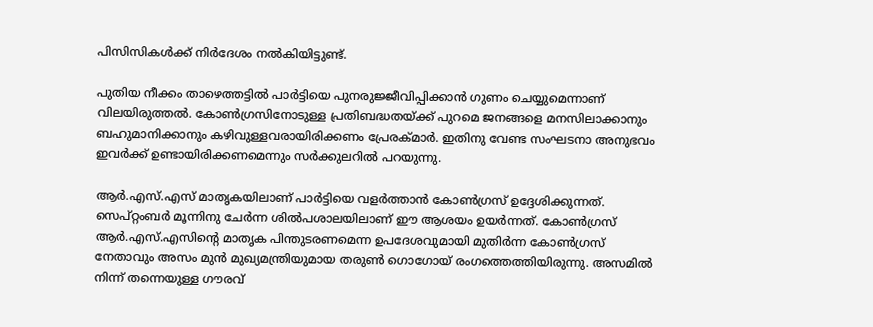പിസിസികള്‍ക്ക് നിര്‍ദേശം നല്‍കിയിട്ടുണ്ട്.

പുതിയ നീക്കം താഴെത്തട്ടില്‍ പാര്‍ട്ടിയെ പുനരുജ്ജീവിപ്പിക്കാന്‍ ഗുണം ചെയ്യുമെന്നാണ് വിലയിരുത്തല്‍. കോണ്‍ഗ്രസിനോടുള്ള പ്രതിബദ്ധതയ്ക്ക് പുറമെ ജനങ്ങളെ മനസിലാക്കാനും ബഹുമാനിക്കാനും കഴിവുള്ളവരായിരിക്കണം പ്രേരക്മാര്‍. ഇതിനു വേണ്ട സംഘടനാ അനുഭവം ഇവര്‍ക്ക് ഉണ്ടായിരിക്കണമെന്നും സര്‍ക്കുലറില്‍ പറയുന്നു.

ആര്‍.എസ്.എസ് മാതൃകയിലാണ് പാര്‍ട്ടിയെ വളര്‍ത്താന്‍ കോണ്‍ഗ്രസ് ഉദ്ദേശിക്കുന്നത്. സെപ്റ്റംബര്‍ മൂന്നിനു ചേര്‍ന്ന ശില്‍പശാലയിലാണ് ഈ ആശയം ഉയര്‍ന്നത്. കോണ്‍ഗ്രസ് ആര്‍.എസ്.എസിന്റെ മാതൃക പിന്തുടരണമെന്ന ഉപദേശവുമായി മുതിര്‍ന്ന കോണ്‍ഗ്രസ് നേതാവും അസം മുന്‍ മുഖ്യമന്ത്രിയുമായ തരുണ്‍ ഗൊഗോയ് രംഗത്തെത്തിയിരുന്നു. അസമില്‍ നിന്ന് തന്നെയുള്ള ഗൗരവ്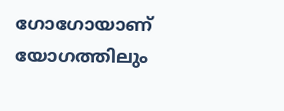ഗോഗോയാണ് യോഗത്തിലും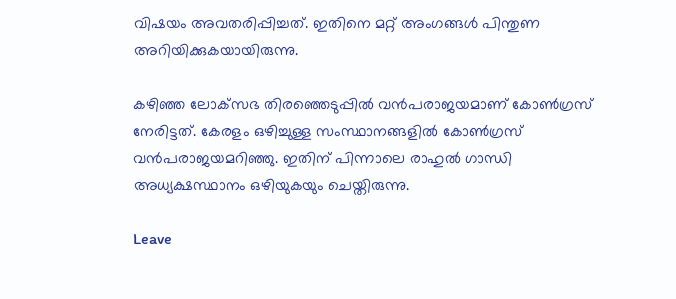വിഷയം അവതരിപ്പിച്ചത്. ഇതിനെ മറ്റ് അംഗങ്ങള്‍ പിന്തുണ അറിയിക്കുകയായിരുന്നു.

കഴിഞ്ഞ ലോക്‌സഭ തിരഞ്ഞെടുപ്പില്‍ വന്‍പരാജയമാണ് കോണ്‍ഗ്രസ് നേരിട്ടത്. കേരളം ഒഴിച്ചുള്ള സംസ്ഥാനങ്ങളില്‍ കോണ്‍ഗ്രസ് വന്‍പരാജയമറിഞ്ഞു. ഇതിന് പിന്നാലെ രാഹുല്‍ ഗാന്ധി അധ്യക്ഷസ്ഥാനം ഒഴിയുകയും ചെയ്തിരുന്നു.

Leave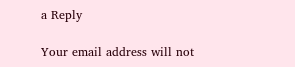a Reply

Your email address will not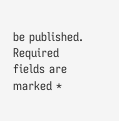be published. Required fields are marked *